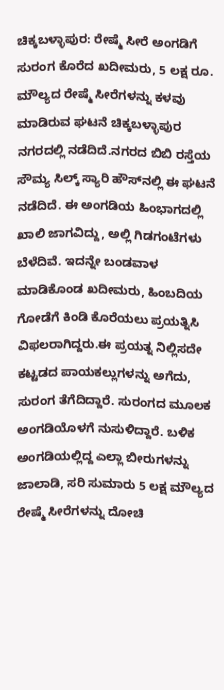ಚಿಕ್ಕಬಳ್ಳಾಪುರ: ರೇಷ್ಮೆ ಸೀರೆ ಅಂಗಡಿಗೆ ಸುರಂಗ ಕೊರೆದ ಖದೀಮರು, 5 ಲಕ್ಷ ರೂ. ಮೌಲ್ಯದ ರೇಷ್ಮೆ ಸೀರೆಗಳನ್ನು ಕಳವು ಮಾಡಿರುವ ಘಟನೆ ಚಿಕ್ಕಬಳ್ಳಾಪುರ ನಗರದಲ್ಲಿ ನಡೆದಿದೆ.ನಗರದ ಬಿಬಿ ರಸ್ತೆಯ ಸೌಮ್ಯ ಸಿಲ್ಕ್ ಸ್ಯಾರಿ ಹೌಸ್‍ನಲ್ಲಿ ಈ ಘಟನೆ ನಡೆದಿದೆ. ಈ ಅಂಗಡಿಯ ಹಿಂಭಾಗದಲ್ಲಿ ಖಾಲಿ ಜಾಗವಿದ್ದು, ಅಲ್ಲಿ ಗಿಡಗಂಟೆಗಳು ಬೆಳೆದಿವೆ. ಇದನ್ನೇ ಬಂಡವಾಳ ಮಾಡಿಕೊಂಡ ಖದೀಮರು, ಹಿಂಬದಿಯ ಗೋಡೆಗೆ ಕಿಂಡಿ ಕೊರೆಯಲು ಪ್ರಯತ್ನಿಸಿ ವಿಫಲರಾಗಿದ್ದರು.ಈ ಪ್ರಯತ್ನ ನಿಲ್ಲಿಸದೇ ಕಟ್ಟಡದ ಪಾಯಕಲ್ಲುಗಳನ್ನು ಅಗೆದು, ಸುರಂಗ ತೆಗೆದಿದ್ದಾರೆ. ಸುರಂಗದ ಮೂಲಕ ಅಂಗಡಿಯೊಳಗೆ ನುಸುಳಿದ್ದಾರೆ. ಬಳಿಕ ಅಂಗಡಿಯಲ್ಲಿದ್ದ ಎಲ್ಲಾ ಬೀರುಗಳನ್ನು ಜಾಲಾಡಿ, ಸರಿ ಸುಮಾರು 5 ಲಕ್ಷ ಮೌಲ್ಯದ ರೇಷ್ಮೆ ಸೀರೆಗಳನ್ನು ದೋಚಿ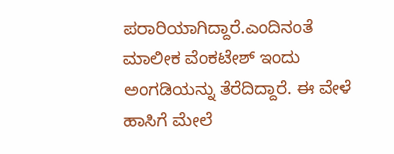ಪರಾರಿಯಾಗಿದ್ದಾರೆ.ಎಂದಿನಂತೆ ಮಾಲೀಕ ವೆಂಕಟೇಶ್ ಇಂದು ಅಂಗಡಿಯನ್ನು ತೆರೆದಿದ್ದಾರೆ. ಈ ವೇಳೆ ಹಾಸಿಗೆ ಮೇಲೆ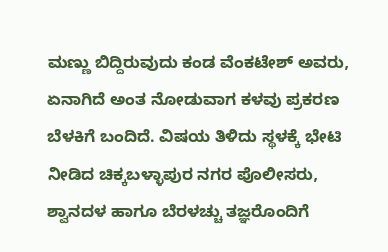ಮಣ್ಣು ಬಿದ್ದಿರುವುದು ಕಂಡ ವೆಂಕಟೇಶ್ ಅವರು, ಏನಾಗಿದೆ ಅಂತ ನೋಡುವಾಗ ಕಳವು ಪ್ರಕರಣ ಬೆಳಕಿಗೆ ಬಂದಿದೆ. ವಿಷಯ ತಿಳಿದು ಸ್ಥಳಕ್ಕೆ ಭೇಟಿ ನೀಡಿದ ಚಿಕ್ಕಬಳ್ಳಾಪುರ ನಗರ ಪೊಲೀಸರು, ಶ್ವಾನದಳ ಹಾಗೂ ಬೆರಳಚ್ಚು ತಜ್ಞರೊಂದಿಗೆ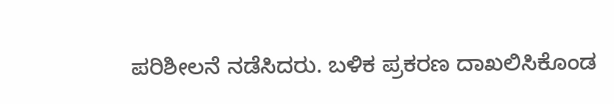ಪರಿಶೀಲನೆ ನಡೆಸಿದರು. ಬಳಿಕ ಪ್ರಕರಣ ದಾಖಲಿಸಿಕೊಂಡ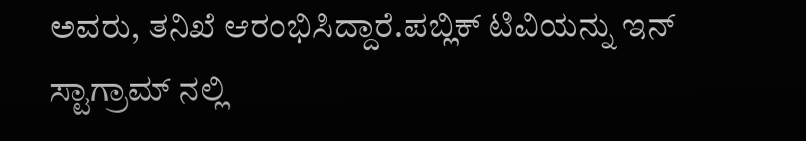ಅವರು, ತನಿಖೆ ಆರಂಭಿಸಿದ್ದಾರೆ.ಪಬ್ಲಿಕ್ ಟಿವಿಯನ್ನು ಇನ್ ಸ್ಟಾಗ್ರಾಮ್ ನಲ್ಲಿ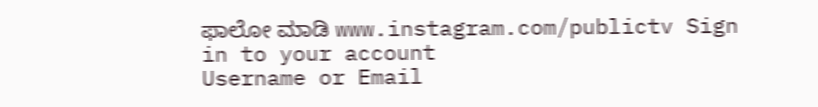ಫಾಲೋ ಮಾಡಿ www.instagram.com/publictv Sign in to your account
Username or Email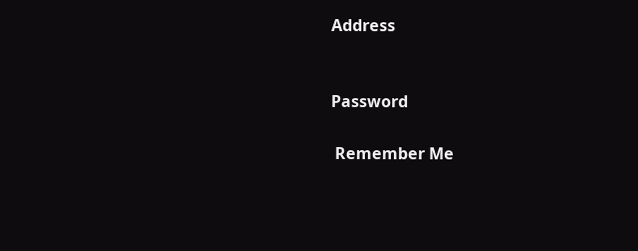Address


Password

 Remember Me